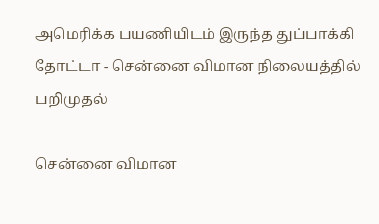அமெரிக்க பயணியிடம் இருந்த துப்பாக்கி தோட்டா - சென்னை விமான நிலையத்தில் பறிமுதல்

சென்னை விமான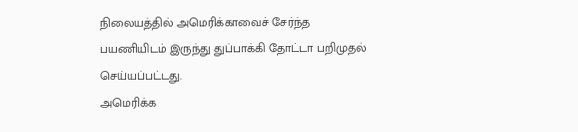நிலையத்தில் அமெரிக்காவைச் சேர்ந்த பயணியிடம் இருந்து துப்பாக்கி தோட்டா பறிமுதல் செய்யப்பட்டது.
அமெரிக்க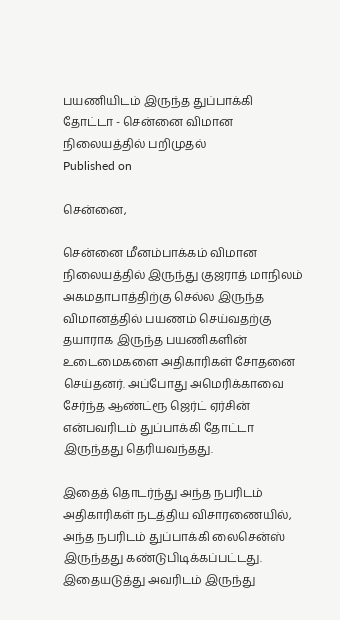பயணியிடம் இருந்த துப்பாக்கி தோட்டா - சென்னை விமான நிலையத்தில் பறிமுதல்
Published on

சென்னை,

சென்னை மீனம்பாக்கம் விமான நிலையத்தில் இருந்து குஜராத் மாநிலம் அகமதாபாத்திற்கு செல்ல இருந்த விமானத்தில் பயணம் செய்வதற்கு தயாராக இருந்த பயணிகளின் உடைமைகளை அதிகாரிகள் சோதனை செய்தனர். அப்போது அமெரிக்காவை சேர்ந்த ஆண்ட்ரூ ஜெர்ட் ஏர்சின் என்பவரிடம் துப்பாக்கி தோட்டா இருந்தது தெரியவந்தது.

இதைத் தொடர்ந்து அந்த நபரிடம் அதிகாரிகள் நடத்திய விசாரணையில், அந்த நபரிடம் துப்பாக்கி லைசென்ஸ் இருந்தது கண்டுபிடிக்கப்பட்டது. இதையடுத்து அவரிடம் இருந்து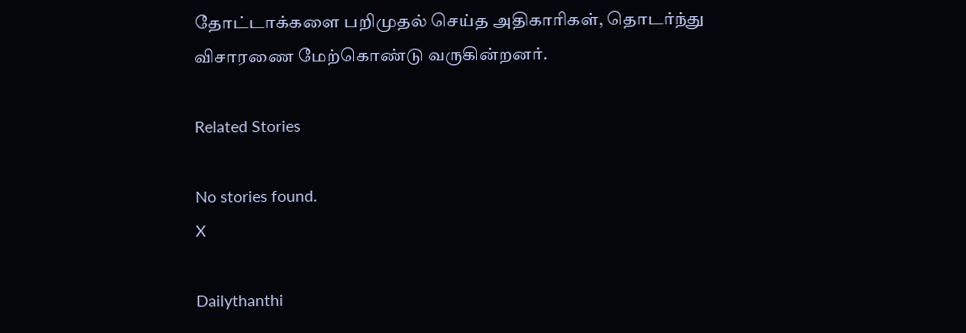தோட்டாக்களை பறிமுதல் செய்த அதிகாரிகள், தொடர்ந்து விசாரணை மேற்கொண்டு வருகின்றனர்.

Related Stories

No stories found.
X

Dailythanthi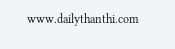www.dailythanthi.com